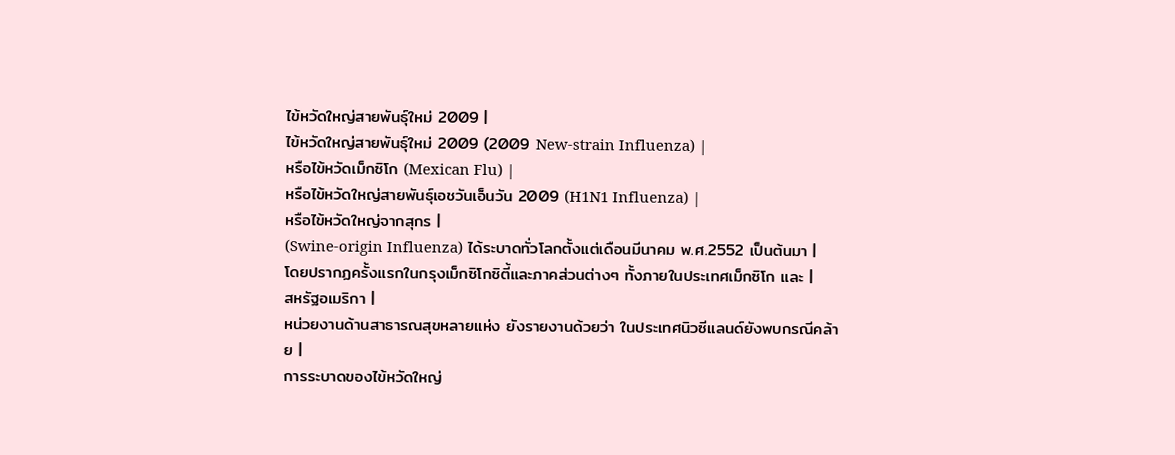ไข้หวัดใหญ่สายพันธุ์ใหม่ 2009 |
ไข้หวัดใหญ่สายพันธุ์ใหม่ 2009 (2009 New-strain Influenza) |
หรือไข้หวัดเม็กซิโก (Mexican Flu) |
หรือไข้หวัดใหญ่สายพันธุ์เอชวันเอ็นวัน 2009 (H1N1 Influenza) |
หรือไข้หวัดใหญ่จากสุกร |
(Swine-origin Influenza) ได้ระบาดทั่วโลกตั้งแต่เดือนมีนาคม พ.ศ.2552 เป็นต้นมา |
โดยปรากฏครั้งแรกในกรุงเม็กซิโกซิตี้และภาคส่วนต่างๆ ทั้งภายในประเทศเม็กซิโก และ |
สหรัฐอเมริกา |
หน่วยงานด้านสาธารณสุขหลายแห่ง ยังรายงานด้วยว่า ในประเทศนิวซีแลนด์ยังพบกรณีคล้าย |
การระบาดของไข้หวัดใหญ่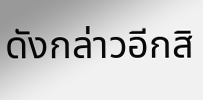ดังกล่าวอีกสิ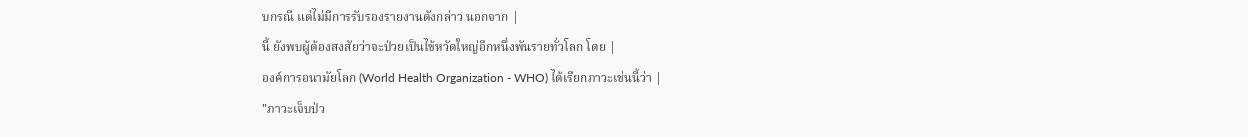บกรณี แต่ไม่มีการรับรองรายงานดังกล่าว นอกจาก |
นี้ ยังพบผู้ต้องสงสัยว่าจะป่วยเป็นไข้หวัดใหญ่อีกหนึ่งพันรายทั่วโลก โดย |
องค์การอนามัยโลก (World Health Organization - WHO) ได้เรียกภาวะเช่นนี้ว่า |
"ภาวะเจ็บป่ว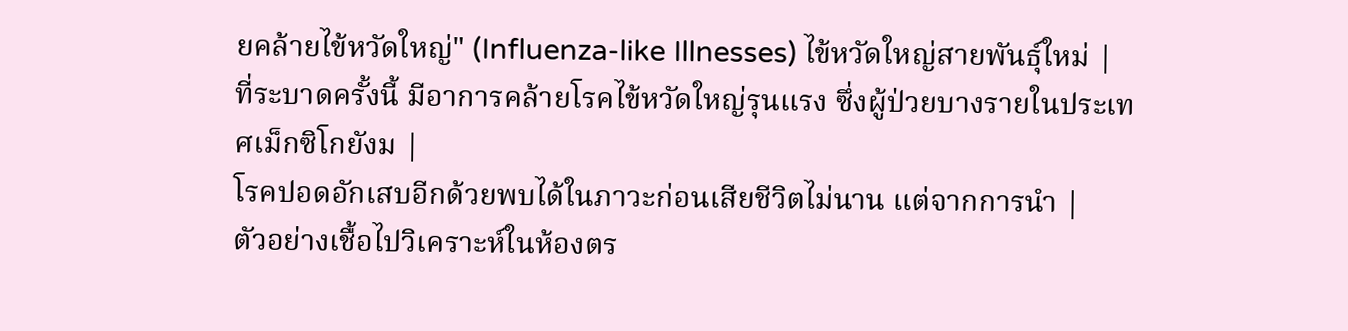ยคล้ายไข้หวัดใหญ่" (Influenza-like Illnesses) ไข้หวัดใหญ่สายพันธุ์ใหม่ |
ที่ระบาดครั้งนี้ มีอาการคล้ายโรคไข้หวัดใหญ่รุนแรง ซึ่งผู้ป่วยบางรายในประเทศเม็กซิโกยังม |
โรคปอดอักเสบอีกด้วยพบได้ในภาวะก่อนเสียชีวิตไม่นาน แต่จากการนำ |
ตัวอย่างเชื้อไปวิเคราะห์ในห้องตร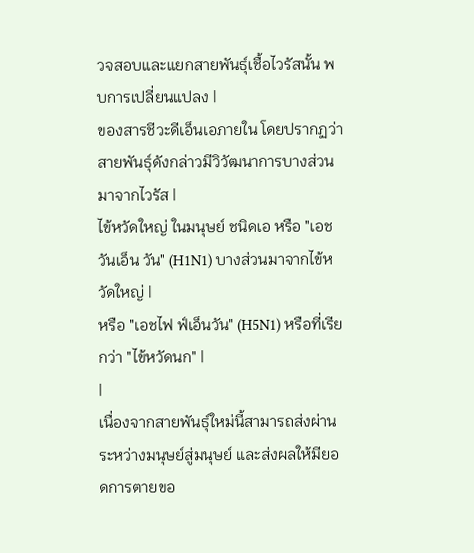วจสอบและแยกสายพันธุ์เชื้อไวรัสนั้น พบการเปลี่ยนแปลง |
ของสารชีวะดีเอ็นเอภายใน โดยปรากฏว่าสายพันธุ์ดังกล่าวมีวิวัฒนาการบางส่วนมาจากไวรัส |
ไข้หวัดใหญ่ ในมนุษย์ ชนิดเอ หรือ "เอชวันเอ็น วัน" (H1N1) บางส่วนมาจากไข้หวัดใหญ่ |
หรือ "เอชไฟ ฟ์เอ็นวัน" (H5N1) หรือที่เรียกว่า "ไข้หวัดนก" |
|
เนื่องจากสายพันธุ์ใหม่นี้สามารถส่งผ่านระหว่างมนุษย์สู่มนุษย์ และส่งผลให้มียอดการตายขอ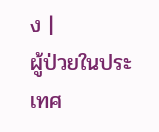ง |
ผู้ป่วยในประเทศ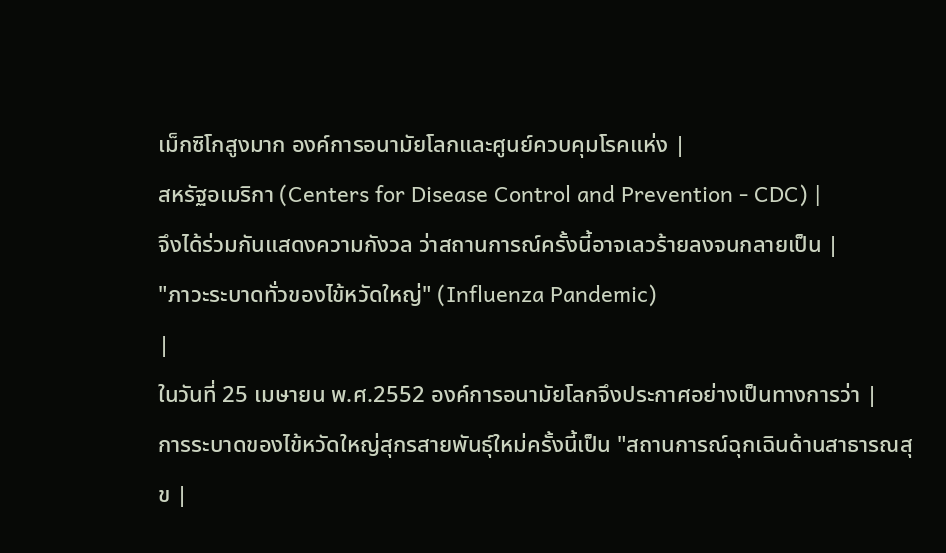เม็กซิโกสูงมาก องค์การอนามัยโลกและศูนย์ควบคุมโรคแห่ง |
สหรัฐอเมริกา (Centers for Disease Control and Prevention - CDC) |
จึงได้ร่วมกันแสดงความกังวล ว่าสถานการณ์ครั้งนี้อาจเลวร้ายลงจนกลายเป็น |
"ภาวะระบาดทั่วของไข้หวัดใหญ่" (Influenza Pandemic)
|
ในวันที่ 25 เมษายน พ.ศ.2552 องค์การอนามัยโลกจึงประกาศอย่างเป็นทางการว่า |
การระบาดของไข้หวัดใหญ่สุกรสายพันธุ์ใหม่ครั้งนี้เป็น "สถานการณ์ฉุกเฉินด้านสาธารณสุข |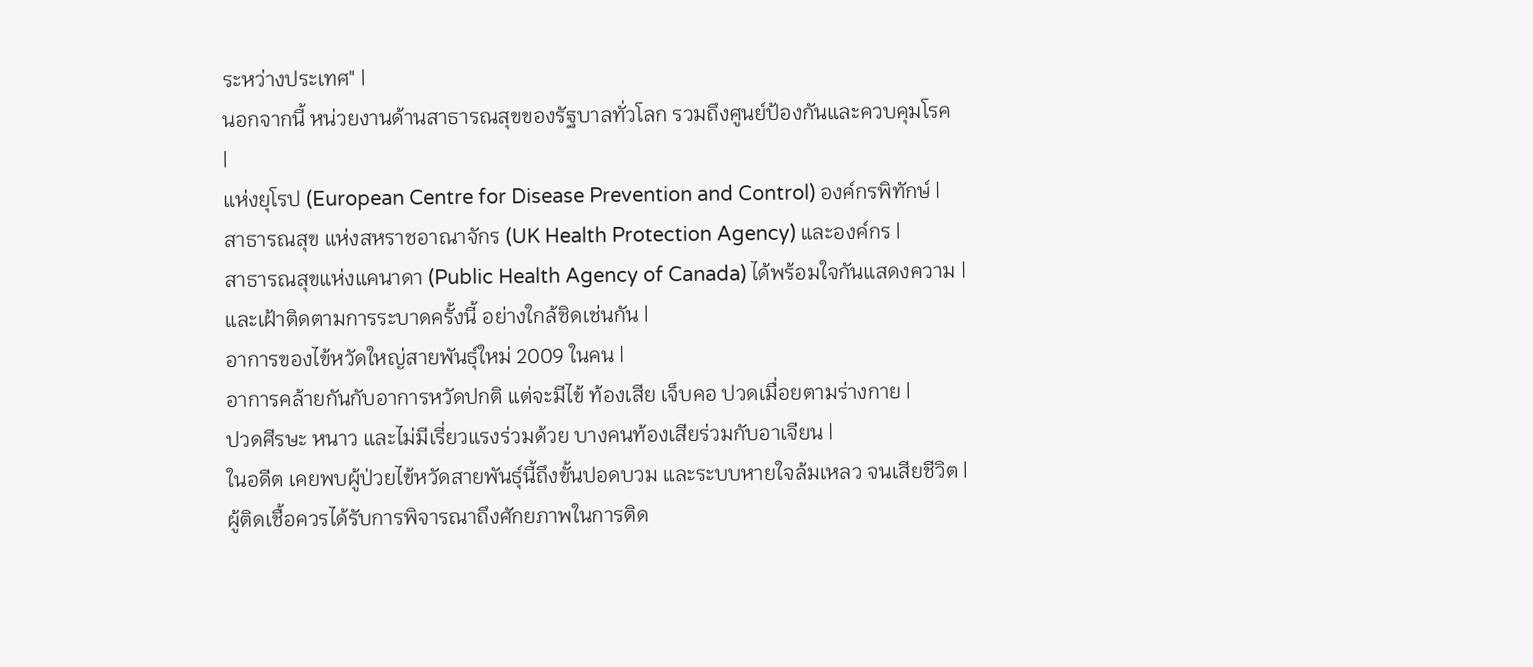ระหว่างประเทศ" |
นอกจากนี้ หน่วยงานด้านสาธารณสุขของรัฐบาลทั่วโลก รวมถึงศูนย์ป้องกันและควบคุมโรค
|
แห่งยุโรป (European Centre for Disease Prevention and Control) องค์กรพิทักษ์ |
สาธารณสุข แห่งสหราชอาณาจักร (UK Health Protection Agency) และองค์กร |
สาธารณสุขแห่งแคนาดา (Public Health Agency of Canada) ได้พร้อมใจกันแสดงความ |
และเฝ้าติดตามการระบาดครั้งนี้ อย่างใกล้ชิดเช่นกัน |
อาการของไข้หวัดใหญ่สายพันธุ์ใหม่ 2009 ในคน |
อาการคล้ายกันกับอาการหวัดปกติ แต่จะมีไข้ ท้องเสีย เจ็บคอ ปวดเมื่อยตามร่างกาย |
ปวดศีรษะ หนาว และไม่มีเรี่ยวแรงร่วมด้วย บางคนท้องเสียร่วมกับอาเจียน |
ในอดีต เคยพบผู้ป่วยไข้หวัดสายพันธุ์นี้ถึงขั้นปอดบวม และระบบหายใจล้มเหลว จนเสียชีวิต |
ผู้ติดเชื้อควรได้รับการพิจารณาถึงศักยภาพในการติด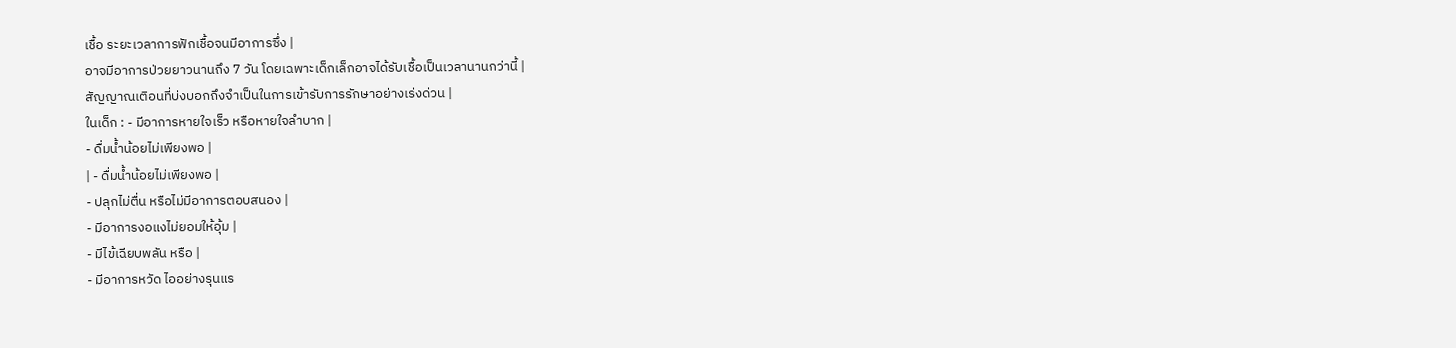เชื้อ ระยะเวลาการฟักเชื้อจนมีอาการซึ่ง |
อาจมีอาการป่วยยาวนานถึง 7 วัน โดยเฉพาะเด็กเล็กอาจได้รับเชื้อเป็นเวลานานกว่านี้ |
สัญญาณเติอนที่บ่งบอกถึงจำเป็นในการเข้ารับการรักษาอย่างเร่งด่วน |
ในเด็ก : - มีอาการหายใจเร็ว หรือหายใจลำบาก |
- ดื่มน้ำน้อยไม่เพียงพอ |
| - ดื่มน้ำน้อยไม่เพียงพอ |
- ปลุกไม่ตื่น หรือไม่มีอาการตอบสนอง |
- มีอาการงอแงไม่ยอมให้อุ้ม |
- มีไข้เฉียบพลัน หรือ |
- มีอาการหวัด ไออย่างรุนแร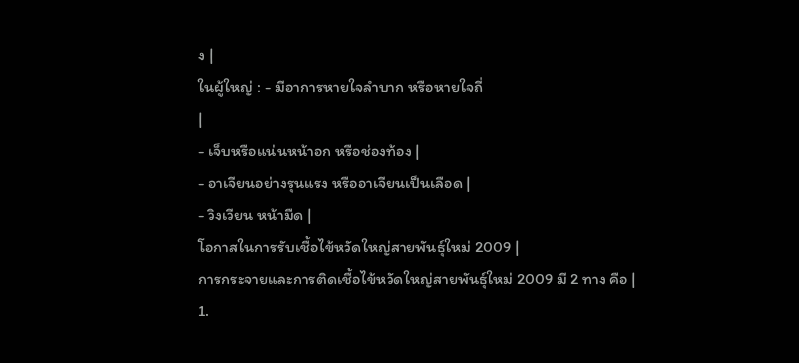ง |
ในผู้ใหญ่ : - มีอาการหายใจลำบาก หรือหายใจถี่
|
- เจ็บหรือแน่นหน้าอก หรือช่องท้อง |
- อาเจียนอย่างรุนแรง หรืออาเจียนเป็นเลือด |
- วิงเวียน หน้ามืด |
โอกาสในการรับเชื้อไข้หวัดใหญ่สายพันธุ์ใหม่ 2009 |
การกระจายและการติดเชื้อไข้หวัดใหญ่สายพันธุ์ใหม่ 2009 มี 2 ทาง คือ |
1.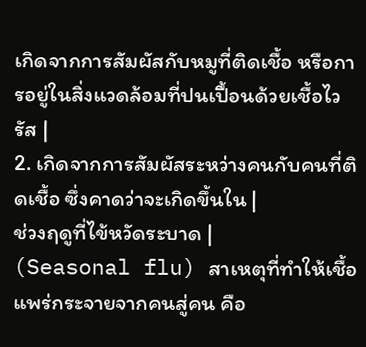เกิดจากการสัมผัสกับหมูที่ติดเชื้อ หรือการอยู่ในสิ่งแวดล้อมที่ปนเปื้อนด้วยเชื้อไวรัส |
2. เกิดจากการสัมผัสระหว่างคนกับคนที่ติดเชื้อ ซึ่งคาดว่าจะเกิดขึ้นใน |
ช่วงฤดูที่ไข้หวัดระบาด |
(Seasonal flu) สาเหตุที่ทำให้เชื้อแพร่กระจายจากคนสู่คน คือ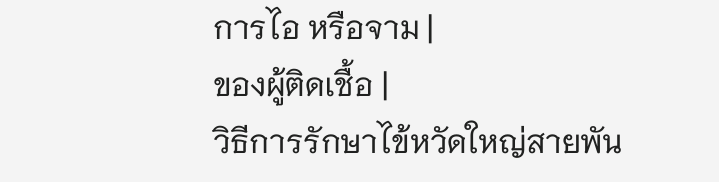การไอ หรือจาม |
ของผู้ติดเชื้อ |
วิธีการรักษาไข้หวัดใหญ่สายพัน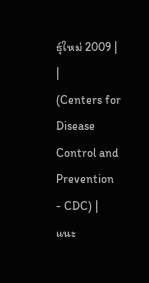ธุ์ใหม่ 2009 |
|
(Centers for Disease Control and Prevention - CDC) |
แนะ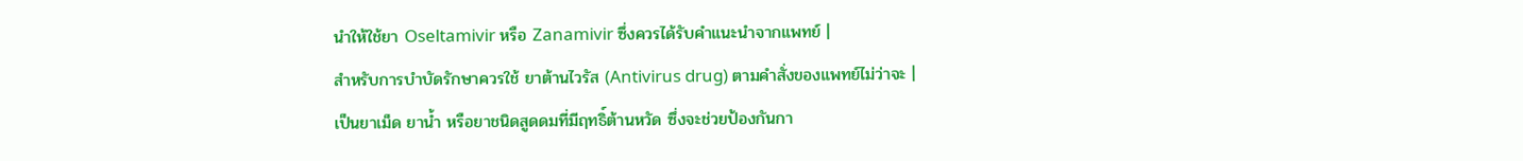นำให้ใช้ยา Oseltamivir หรือ Zanamivir ซึ่งควรได้รับคำแนะนำจากแพทย์ |
สำหรับการบำบัดรักษาควรใช้ ยาต้านไวรัส (Antivirus drug) ตามคำสั่งของแพทย์ไม่ว่าจะ |
เป็นยาเม็ด ยาน้ำ หรือยาชนิดสูดดมที่มีฤทธิ์ต้านหวัด ซึ่งจะช่วยป้องกันกา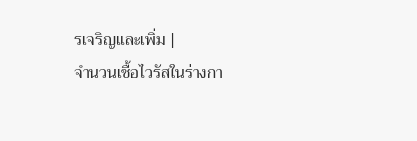รเจริญและเพิ่ม |
จำนวนเชื้อไวรัสในร่างกา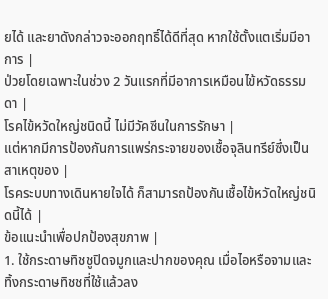ยได้ และยาดังกล่าวจะออกฤทธิ์ได้ดีที่สุด หากใช้ตั้งแตเริ่มมีอาการ |
ป่วยโดยเฉพาะในช่วง 2 วันแรกที่มีอาการเหมือนไข้หวัดธรรมดา |
โรคไข้หวัดใหญ่ชนิดนี้ ไม่มีวัคซีนในการรักษา |
แต่หากมีการป้องกันการแพร่กระจายของเชื้อจุลินทรีย์ซึ่งเป็นสาเหตุของ |
โรคระบบทางเดินหายใจได้ ก็สามารถป้องกันเชื้อไข้หวัดใหญ่ชนิดนี้ได้ |
ข้อแนะนำเพื่อปกป้องสุขภาพ |
1. ใช้กระดาษทิชชูปิดจมูกและปากของคุณ เมื่อไอหรือจามและทิ้งกระดาษทิชชที่ใช้แล้วลง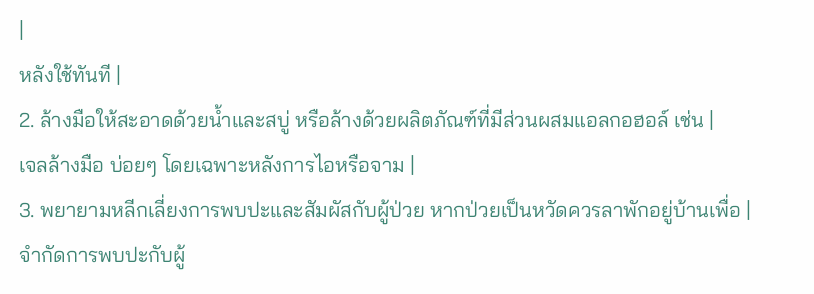|
หลังใช้ทันที |
2. ล้างมือให้สะอาดด้วยน้ำและสบู่ หรือล้างด้วยผลิตภัณฑ์ที่มีส่วนผสมแอลกอฮอล์ เช่น |
เจลล้างมือ บ่อยๆ โดยเฉพาะหลังการไอหรือจาม |
3. พยายามหลีกเลี่ยงการพบปะและสัมผัสกับผู้ป่วย หากป่วยเป็นหวัดควรลาพักอยู่บ้านเพื่อ |
จำกัดการพบปะกับผู้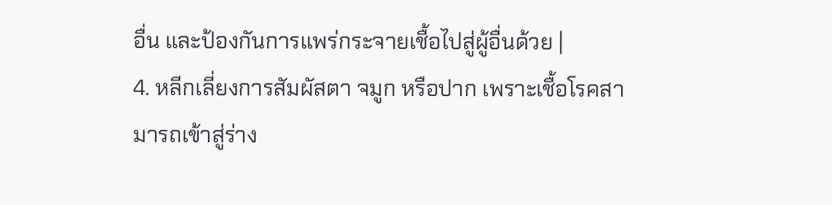อื่น และป้องกันการแพร่กระจายเชื้อไปสู่ผู้อื่นด้วย |
4. หลีกเลี่ยงการสัมผัสตา จมูก หรือปาก เพราะเชื้อโรคสามารถเข้าสู่ร่าง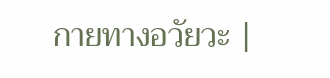กายทางอวัยวะ |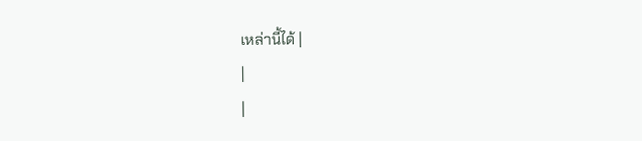เหล่านี้ได้ |
|
|